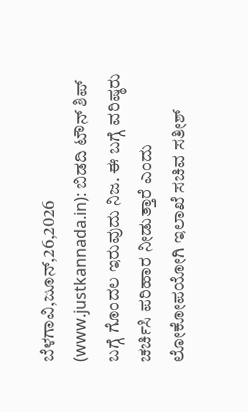ಬೆಳಗಾವಿ,ಜೂನ್,26,2026 (www.justkannada.in): ಬಿಡದಿ ಟೌನ್ ಶಿಪ್ ಬಗ್ಗೆ ಗೊಂದಲ ಇರುವುದು ನಿಜ. ಈ ಬಗ್ಗೆ ವರಿಷ್ಠರು ಚರ್ಚಿಸಿ ಪರಿಹಾರ ನೀಡುತ್ತಾರೆ ಎಂದು ಲೋಕೋಪಯೋಗಿ ಇಲಾಖೆ ಸಚಿವ ಸತೀಶ್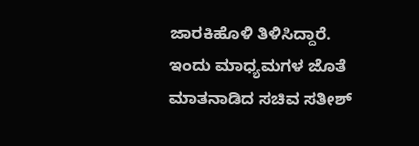ಜಾರಕಿಹೊಳಿ ತಿಳಿಸಿದ್ದಾರೆ.
ಇಂದು ಮಾಧ್ಯಮಗಳ ಜೊತೆ ಮಾತನಾಡಿದ ಸಚಿವ ಸತೀಶ್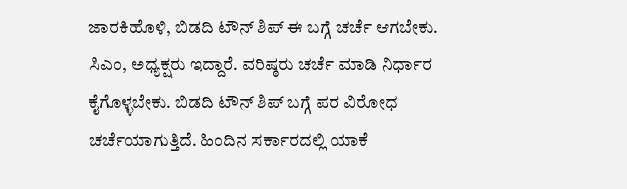ಜಾರಕಿಹೊಳಿ, ಬಿಡದಿ ಟೌನ್ ಶಿಪ್ ಈ ಬಗ್ಗೆ ಚರ್ಚೆ ಆಗಬೇಕು. ಸಿಎಂ, ಅಧ್ಯಕ್ಷರು ಇದ್ದಾರೆ. ವರಿಷ್ಠರು ಚರ್ಚೆ ಮಾಡಿ ನಿರ್ಧಾರ ಕೈಗೊಳ್ಳಬೇಕು. ಬಿಡದಿ ಟೌನ್ ಶಿಪ್ ಬಗ್ಗೆ ಪರ ವಿರೋಧ ಚರ್ಚೆಯಾಗುತ್ತಿದೆ. ಹಿಂದಿನ ಸರ್ಕಾರದಲ್ಲಿ ಯಾಕೆ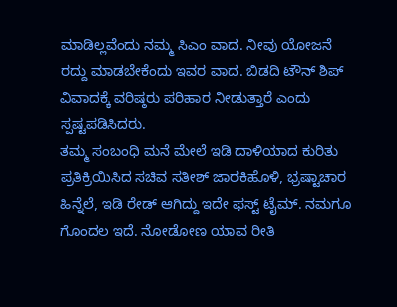ಮಾಡಿಲ್ಲವೆಂದು ನಮ್ಮ ಸಿಎಂ ವಾದ. ನೀವು ಯೋಜನೆ ರದ್ದು ಮಾಡಬೇಕೆಂದು ಇವರ ವಾದ. ಬಿಡದಿ ಟೌನ್ ಶಿಪ್ ವಿವಾದಕ್ಕೆ ವರಿಷ್ಠರು ಪರಿಹಾರ ನೀಡುತ್ತಾರೆ ಎಂದು ಸ್ಪಷ್ಟಪಡಿಸಿದರು.
ತಮ್ಮ ಸಂಬಂಧಿ ಮನೆ ಮೇಲೆ ಇಡಿ ದಾಳಿಯಾದ ಕುರಿತು ಪ್ರತಿಕ್ರಿಯಿಸಿದ ಸಚಿವ ಸತೀಶ್ ಜಾರಕಿಹೊಳಿ, ಭ್ರಷ್ಟಾಚಾರ ಹಿನ್ನೆಲೆ, ಇಡಿ ರೇಡ್ ಆಗಿದ್ದು ಇದೇ ಫಸ್ಟ್ ಟೈಮ್. ನಮಗೂ ಗೊಂದಲ ಇದೆ. ನೋಡೋಣ ಯಾವ ರೀತಿ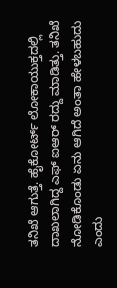ತನಿಖೆ ಆಗುತ್ತೆ. ಹೈಕೋರ್ಟ್ ಲೋಕಾಯುಕ್ತದಲ್ಲಿ ದಾಖಲಾಗಿದ್ದ ಎಫ್ ಐಆರ್ ರದ್ದು ಮಾಡಿತ್ತು. ತನಿಖೆ ನೋಡಿಕೊಂಡು ಏನು ಆಗಿದೆ ಅಂತಾ ಹೇಳಬಹುದು ಎಂದು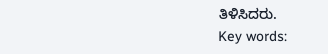ತಿಳಿಸಿದರು.
Key words: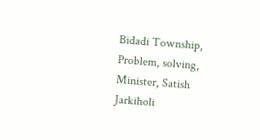Bidadi Township, Problem, solving, Minister, Satish Jarkiholi